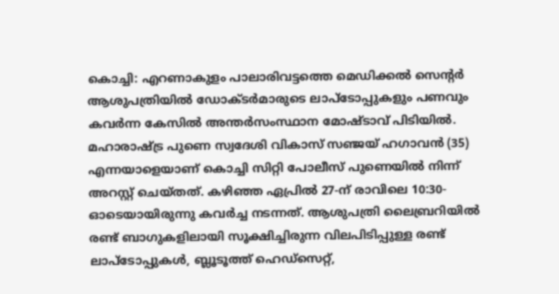കൊച്ചി: എറണാകുളം പാലാരിവട്ടത്തെ മെഡിക്കൽ സെന്റർ ആശുപത്രിയിൽ ഡോക്ടർമാരുടെ ലാപ്ടോപ്പുകളും പണവും കവർന്ന കേസിൽ അന്തർസംസ്ഥാന മോഷ്ടാവ് പിടിയിൽ. മഹാരാഷ്ട്ര പുണെ സ്വദേശി വികാസ് സഞ്ജയ് ഹഗാവൻ (35) എന്നയാളെയാണ് കൊച്ചി സിറ്റി പോലീസ് പുണെയിൽ നിന്ന് അറസ്റ്റ് ചെയ്തത്. കഴിഞ്ഞ ഏപ്രിൽ 27-ന് രാവിലെ 10:30-ഓടെയായിരുന്നു കവർച്ച നടന്നത്. ആശുപത്രി ലൈബ്രറിയിൽ രണ്ട് ബാഗുകളിലായി സൂക്ഷിച്ചിരുന്ന വിലപിടിപ്പുള്ള രണ്ട് ലാപ്ടോപ്പുകൾ, ബ്ലൂടൂത്ത് ഹെഡ്സെറ്റ്,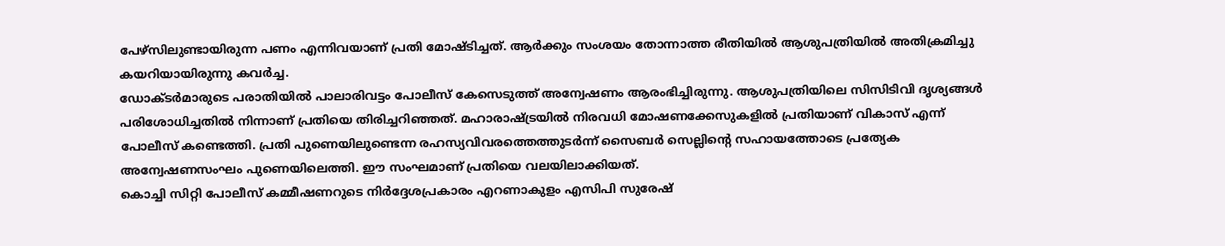പേഴ്സിലുണ്ടായിരുന്ന പണം എന്നിവയാണ് പ്രതി മോഷ്ടിച്ചത്. ആർക്കും സംശയം തോന്നാത്ത രീതിയിൽ ആശുപത്രിയിൽ അതിക്രമിച്ചു കയറിയായിരുന്നു കവർച്ച.
ഡോക്ടർമാരുടെ പരാതിയിൽ പാലാരിവട്ടം പോലീസ് കേസെടുത്ത് അന്വേഷണം ആരംഭിച്ചിരുന്നു. ആശുപത്രിയിലെ സിസിടിവി ദൃശ്യങ്ങൾ പരിശോധിച്ചതിൽ നിന്നാണ് പ്രതിയെ തിരിച്ചറിഞ്ഞത്. മഹാരാഷ്ട്രയിൽ നിരവധി മോഷണക്കേസുകളിൽ പ്രതിയാണ് വികാസ് എന്ന് പോലീസ് കണ്ടെത്തി. പ്രതി പുണെയിലുണ്ടെന്ന രഹസ്യവിവരത്തെത്തുടർന്ന് സൈബർ സെല്ലിന്റെ സഹായത്തോടെ പ്രത്യേക അന്വേഷണസംഘം പുണെയിലെത്തി. ഈ സംഘമാണ് പ്രതിയെ വലയിലാക്കിയത്.
കൊച്ചി സിറ്റി പോലീസ് കമ്മീഷണറുടെ നിർദ്ദേശപ്രകാരം എറണാകുളം എസിപി സുരേഷ്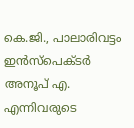കെ.ജി., പാലാരിവട്ടം ഇൻസ്പെക്ടർ അനൂപ് എ. എന്നിവരുടെ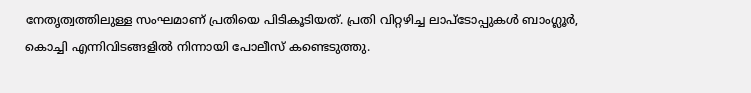നേതൃത്വത്തിലുള്ള സംഘമാണ് പ്രതിയെ പിടികൂടിയത്. പ്രതി വിറ്റഴിച്ച ലാപ്ടോപ്പുകൾ ബാംഗ്ലൂർ, കൊച്ചി എന്നിവിടങ്ങളിൽ നിന്നായി പോലീസ് കണ്ടെടുത്തു.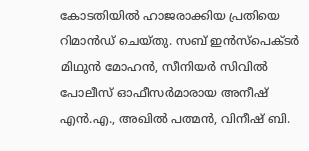കോടതിയിൽ ഹാജരാക്കിയ പ്രതിയെ റിമാൻഡ് ചെയ്തു. സബ് ഇൻസ്പെക്ടർ മിഥുൻ മോഹൻ, സീനിയർ സിവിൽ പോലീസ് ഓഫീസർമാരായ അനീഷ് എൻ.എ., അഖിൽ പത്മൻ, വിനീഷ് ബി.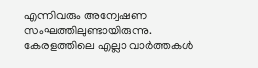എന്നിവരും അന്വേഷണ സംഘത്തിലുണ്ടായിരുന്നു.
കേരളത്തിലെ എല്ലാ വാർത്തകൾ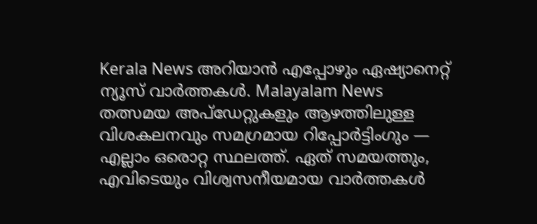Kerala News അറിയാൻ എപ്പോഴും ഏഷ്യാനെറ്റ് ന്യൂസ് വാർത്തകൾ. Malayalam News തത്സമയ അപ്ഡേറ്റുകളും ആഴത്തിലുള്ള വിശകലനവും സമഗ്രമായ റിപ്പോർട്ടിംഗും — എല്ലാം ഒരൊറ്റ സ്ഥലത്ത്. ഏത് സമയത്തും, എവിടെയും വിശ്വസനീയമായ വാർത്തകൾ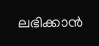ലഭിക്കാൻ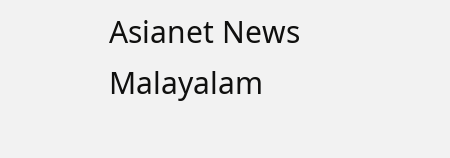Asianet News Malayalam